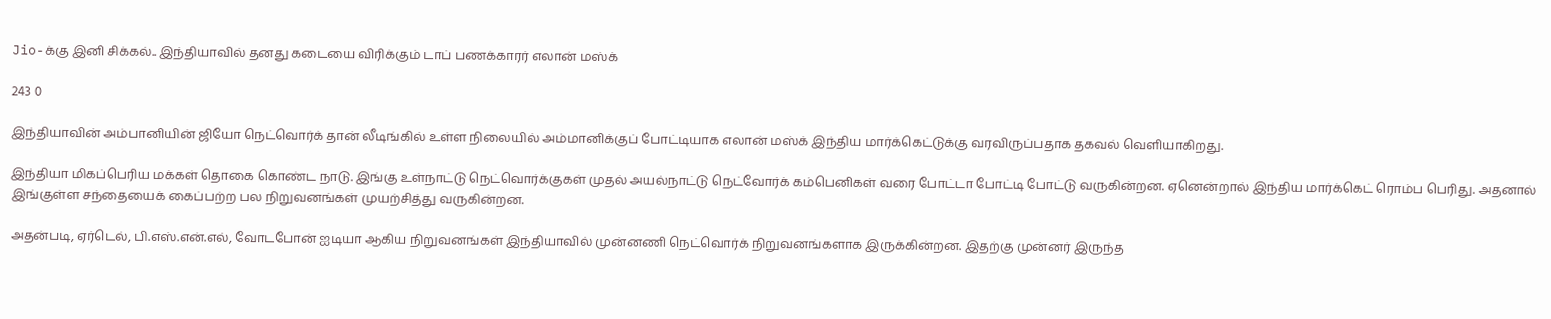Jio-க்கு இனி சிக்கல்.. இந்தியாவில் தனது கடையை விரிக்கும் டாப் பணக்காரர் எலான் மஸ்க்

243 0

இந்தியாவின் அம்பானியின் ஜியோ நெட்வொர்க் தான் லீடிங்கில் உள்ள நிலையில் அம்மானிக்குப் போட்டியாக எலான் மஸ்க் இந்திய மார்க்கெட்டுக்கு வரவிருப்பதாக தகவல் வெளியாகிறது.

இந்தியா மிகப்பெரிய மக்கள் தொகை கொண்ட நாடு. இங்கு உள்நாட்டு நெட்வொர்க்குகள் முதல் அயல்நாட்டு நெட்வோர்க் கம்பெனிகள் வரை போட்டா போட்டி போட்டு வருகின்றன. ஏனென்றால் இந்திய மார்க்கெட் ரொம்ப பெரிது. அதனால் இங்குள்ள சந்தையைக் கைப்பற்ற பல நிறுவனங்கள் முயற்சித்து வருகின்றன.

அதன்படி, ஏர்டெல், பி.எஸ்.என்.எல், வோடபோன் ஐடியா ஆகிய நிறுவனங்கள் இந்தியாவில் முன்னணி நெட்வொர்க் நிறுவனங்களாக இருக்கின்றன. இதற்கு முன்னர் இருந்த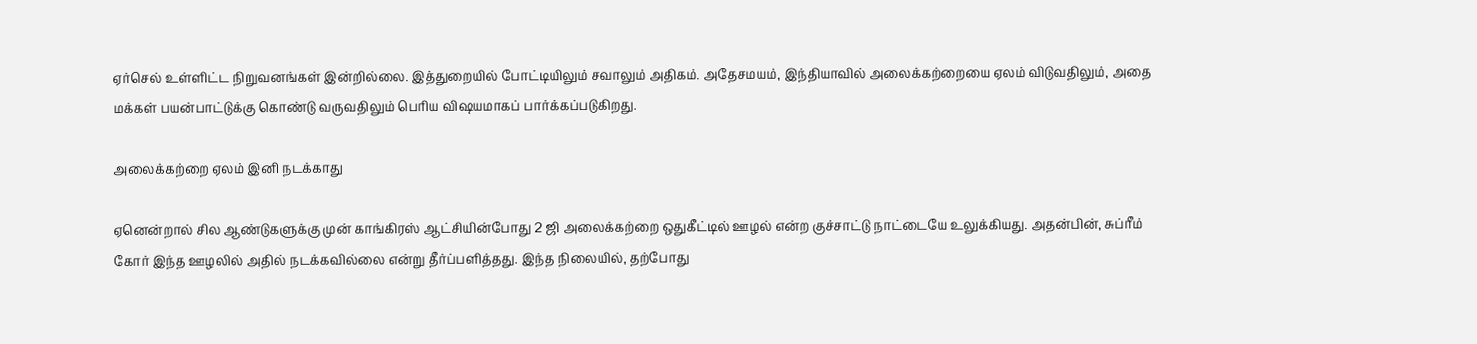ஏர்செல் உள்ளிட்ட நிறுவனங்கள் இன்றில்லை. இத்துறையில் போட்டியிலும் சவாலும் அதிகம். அதேசமயம், இந்தியாவில் அலைக்கற்றையை ஏலம் விடுவதிலும், அதை மக்கள் பயன்பாட்டுக்கு கொண்டு வருவதிலும் பெரிய விஷயமாகப் பார்க்கப்படுகிறது.

அலைக்கற்றை ஏலம் இனி நடக்காது

ஏனென்றால் சில ஆண்டுகளுக்கு முன் காங்கிரஸ் ஆட்சியின்போது 2 ஜி அலைக்கற்றை ஒதுகீட்டில் ஊழல் என்ற குச்சாட்டு நாட்டையே உலுக்கியது. அதன்பின், சுப்ரீம் கோர் இந்த ஊழலில் அதில் நடக்கவில்லை என்று தீர்ப்பளித்தது. இந்த நிலையில், தற்போது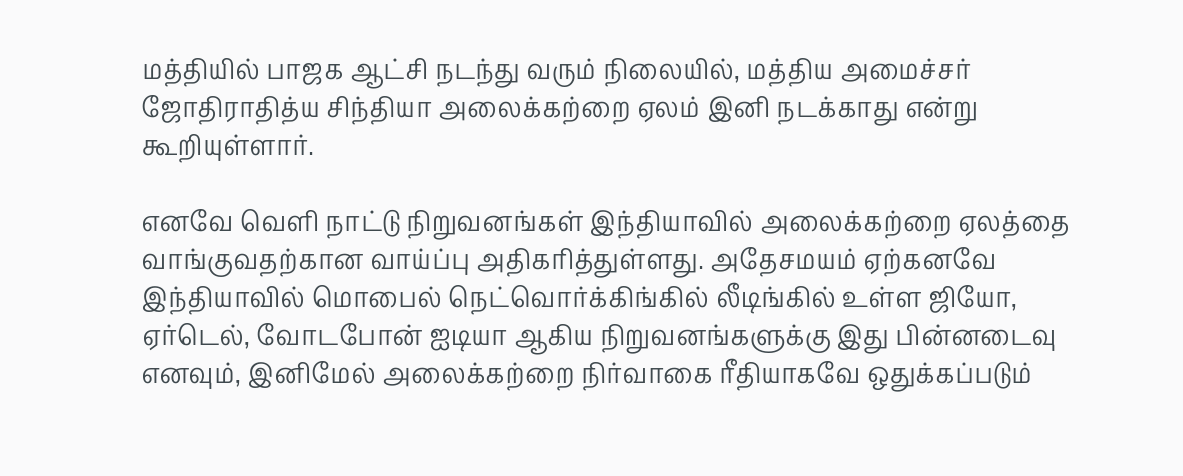மத்தியில் பாஜக ஆட்சி நடந்து வரும் நிலையில், மத்திய அமைச்சர் ஜோதிராதித்ய சிந்தியா அலைக்கற்றை ஏலம் இனி நடக்காது என்று கூறியுள்ளார்.

எனவே வெளி நாட்டு நிறுவனங்கள் இந்தியாவில் அலைக்கற்றை ஏலத்தை வாங்குவதற்கான வாய்ப்பு அதிகரித்துள்ளது. அதேசமயம் ஏற்கனவே இந்தியாவில் மொபைல் நெட்வொர்க்கிங்கில் லீடிங்கில் உள்ள ஜியோ, ஏர்டெல், வோடபோன் ஐடியா ஆகிய நிறுவனங்களுக்கு இது பின்னடைவு எனவும், இனிமேல் அலைக்கற்றை நிர்வாகை ரீதியாகவே ஒதுக்கப்படும்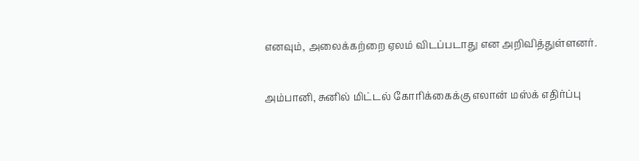எனவும், அலைக்கற்றை ஏலம் விடப்படாது என அறிவித்துள்ளனர்.

அம்பானி, சுனில் மிட்டல் கோரிக்கைக்கு எலான் மஸ்க் எதிர்ப்பு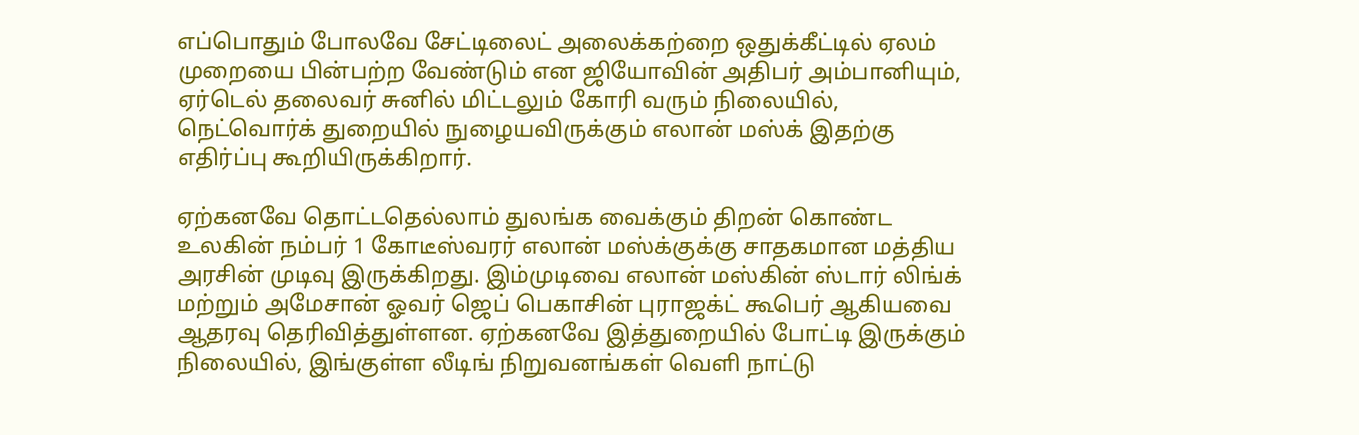எப்பொதும் போலவே சேட்டிலைட் அலைக்கற்றை ஒதுக்கீட்டில் ஏலம் முறையை பின்பற்ற வேண்டும் என ஜியோவின் அதிபர் அம்பானியும், ஏர்டெல் தலைவர் சுனில் மிட்டலும் கோரி வரும் நிலையில், நெட்வொர்க் துறையில் நுழையவிருக்கும் எலான் மஸ்க் இதற்கு எதிர்ப்பு கூறியிருக்கிறார்.

ஏற்கனவே தொட்டதெல்லாம் துலங்க வைக்கும் திறன் கொண்ட உலகின் நம்பர் 1 கோடீஸ்வரர் எலான் மஸ்க்குக்கு சாதகமான மத்திய அரசின் முடிவு இருக்கிறது. இம்முடிவை எலான் மஸ்கின் ஸ்டார் லிங்க் மற்றும் அமேசான் ஓவர் ஜெப் பெகாசின் புராஜக்ட் கூபெர் ஆகியவை ஆதரவு தெரிவித்துள்ளன. ஏற்கனவே இத்துறையில் போட்டி இருக்கும் நிலையில், இங்குள்ள லீடிங் நிறுவனங்கள் வெளி நாட்டு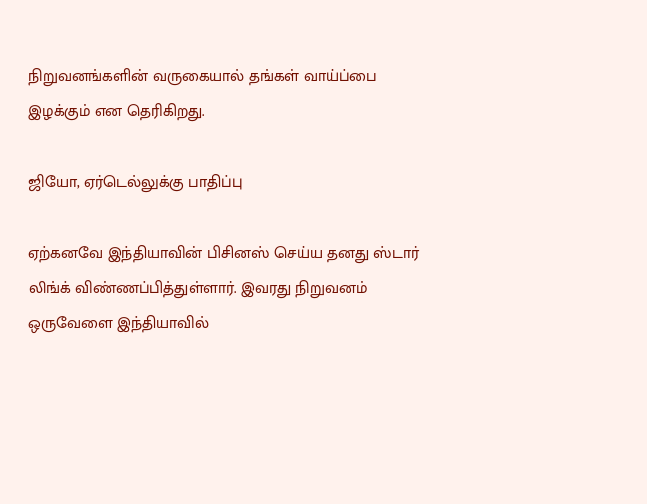நிறுவனங்களின் வருகையால் தங்கள் வாய்ப்பை இழக்கும் என தெரிகிறது.

ஜியோ, ஏர்டெல்லுக்கு பாதிப்பு

ஏற்கனவே இந்தியாவின் பிசினஸ் செய்ய தனது ஸ்டார் லிங்க் விண்ணப்பித்துள்ளார். இவரது நிறுவனம் ஒருவேளை இந்தியாவில்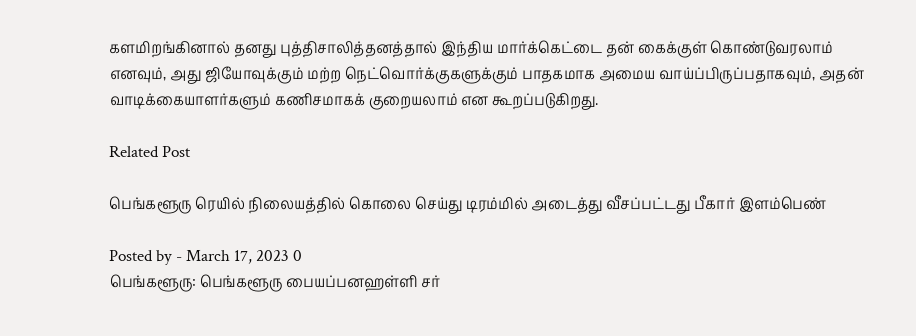களமிறங்கினால் தனது புத்திசாலித்தனத்தால் இந்திய மார்க்கெட்டை தன் கைக்குள் கொண்டுவரலாம் எனவும், அது ஜியோவுக்கும் மற்ற நெட்வொர்க்குகளுக்கும் பாதகமாக அமைய வாய்ப்பிருப்பதாகவும், அதன் வாடிக்கையாளர்களும் கணிசமாகக் குறையலாம் என கூறப்படுகிறது.

Related Post

பெங்களூரு ரெயில் நிலையத்தில் கொலை செய்து டிரம்மில் அடைத்து வீசப்பட்டது பீகார் இளம்பெண்

Posted by - March 17, 2023 0
பெங்களூரு: பெங்களூரு பையப்பனஹள்ளி சர்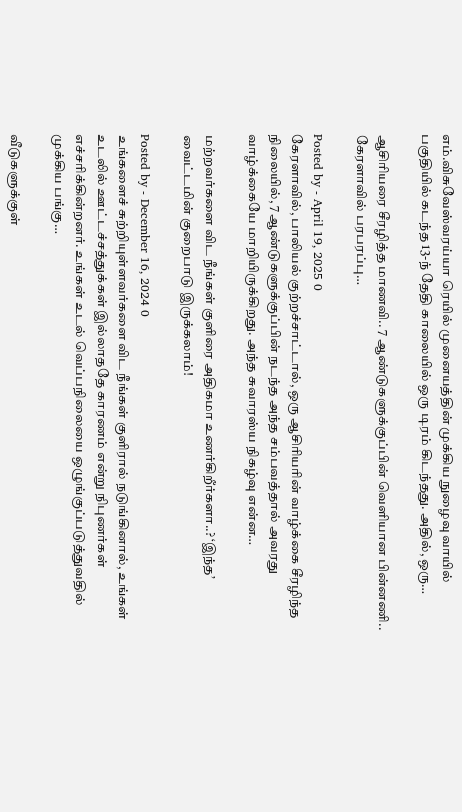எம்.விசுவேஸ்வரய்யா ரெயில் முனையத்தின் முக்கிய நுழைவு வாயில் பகுதியில் கடந்த 13-ந் தேதி காலையில் ஒரு டிரம் கிடந்தது. அதில், ஒரு…

ஆசிரியரை சீரழித்த மாணவி.. 7 ஆண்டுகளுக்குப்பின் வெளியான பின்னணி.. கேரளாவில் பரபரப்பு…

Posted by - April 19, 2025 0
கேரளாவில், பாலியல் குற்றச்சாட்டால், ஒரு ஆசிரியரின் வாழ்க்கை சீரழிந்த நிலையில், 7 ஆண்டுகளுக்குப்பின் நடந்த அந்த சம்பவத்தால் அவரது வாழ்க்கையே மாறியிருக்கிறது. அந்த சுவாரஸ்ய நிகழ்வு என்ன…

மற்றவர்களை விட நீங்கள் குளிரை அதிகமா உணர்கிறீர்களா..? ‘இந்த’ வைட்டமின் குறைபாடு இருக்கலாம்!

Posted by - December 16, 2024 0
உங்களைச் சுற்றியுள்ளவர்களை விட நீங்கள் குளிரால் நடுங்கினால், உங்கள் உடலில் ஊட்டச்சத்துக்கள் இல்லாததே காரணம் என்று நிபுணர்கள் எச்சரிக்கின்றனர். உங்கள் உடல் வெப்பநிலையை ஒழுங்குப்படுத்துவதில் முக்கிய பங்கு…

வீடுகளுக்குள்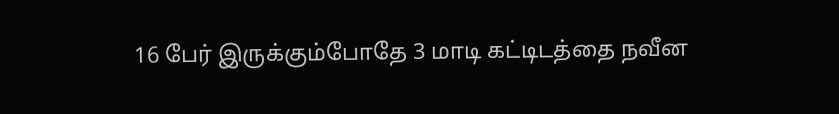16 பேர் இருக்கும்போதே 3 மாடி கட்டிடத்தை நவீன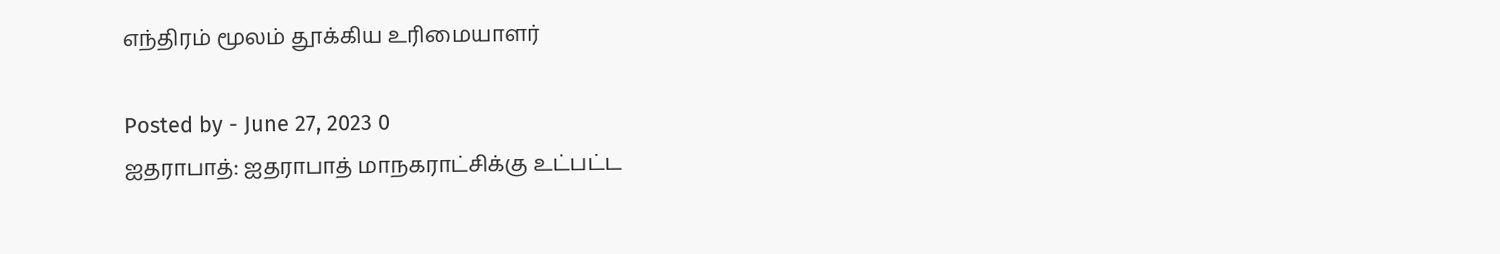எந்திரம் மூலம் தூக்கிய உரிமையாளர்

Posted by - June 27, 2023 0
ஐதராபாத்: ஐதராபாத் மாநகராட்சிக்கு உட்பட்ட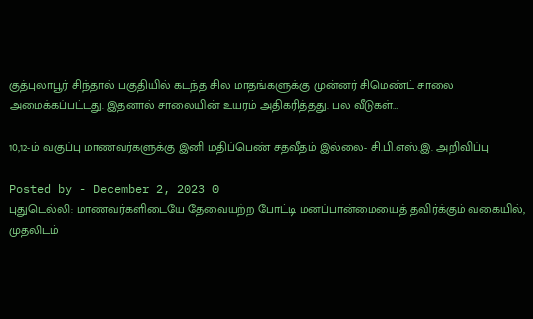குத்புலாபூர் சிந்தால் பகுதியில் கடந்த சில மாதங்களுக்கு முன்னர் சிமெண்ட் சாலை அமைக்கப்பட்டது. இதனால் சாலையின் உயரம் அதிகரித்தது. பல வீடுகள்…

10,12-ம் வகுப்பு மாணவர்களுக்கு இனி மதிப்பெண் சதவீதம் இல்லை- சி.பி.எஸ்.இ. அறிவிப்பு

Posted by - December 2, 2023 0
புதுடெல்லி: மாணவர்களிடையே தேவையற்ற போட்டி மனப்பான்மையைத் தவிர்க்கும் வகையில், முதலிடம்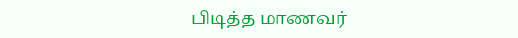பிடித்த மாணவர்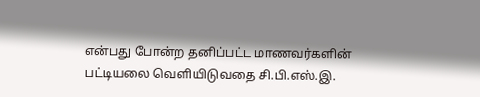என்பது போன்ற தனிப்பட்ட மாணவர்களின் பட்டியலை வெளியிடுவதை சி.பி.எஸ்.இ.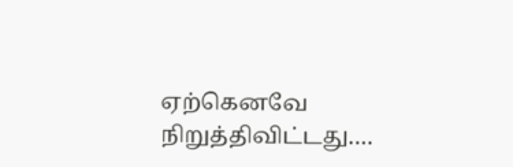ஏற்கெனவே நிறுத்திவிட்டது.…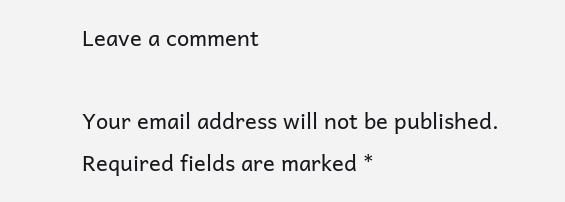Leave a comment

Your email address will not be published. Required fields are marked *